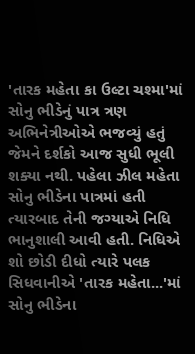'તારક મહેતા કા ઉલ્ટા ચશ્મા'માં સોનુ ભીડેનું પાત્ર ત્રણ અભિનેત્રીઓએ ભજવ્યું હતું જેમને દર્શકો આજ સુધી ભૂલી શક્યા નથી. પહેલા ઝીલ મહેતા સોનુ ભીડેના પાત્રમાં હતી ત્યારબાદ તેની જગ્યાએ નિધિ ભાનુશાલી આવી હતી. નિધિએ શો છોડી દીધો ત્યારે પલક સિધવાનીએ 'તારક મહેતા...'માં સોનુ ભીડેના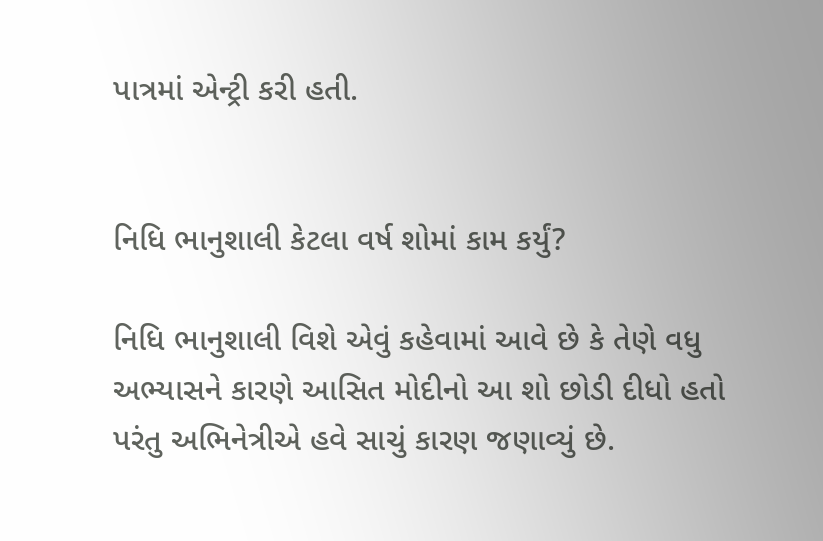પાત્રમાં એન્ટ્રી કરી હતી.


નિધિ ભાનુશાલી કેટલા વર્ષ શોમાં કામ કર્યું?

નિધિ ભાનુશાલી વિશે એવું કહેવામાં આવે છે કે તેણે વધુ અભ્યાસને કારણે આસિત મોદીનો આ શો છોડી દીધો હતો પરંતુ અભિનેત્રીએ હવે સાચું કારણ જણાવ્યું છે.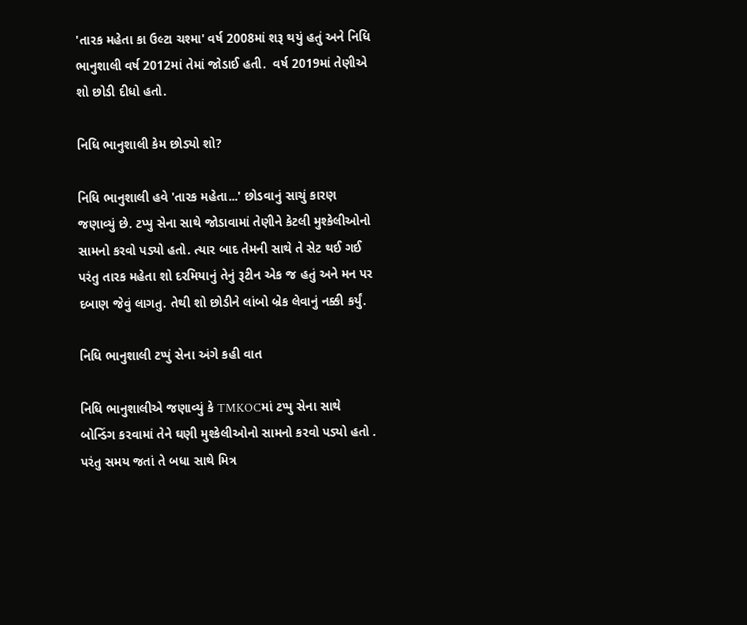'તારક મહેતા કા ઉલ્ટા ચશ્મા' વર્ષ 2008માં શરૂ થયું હતું અને નિધિ ભાનુશાલી વર્ષ 2012માં તેમાં જોડાઈ હતી.  વર્ષ 2019માં તેણીએ શો છોડી દીધો હતો.

નિધિ ભાનુશાલી કેમ છોડ્યો શો?

નિધિ ભાનુશાલી હવે 'તારક મહેતા...' છોડવાનું સાચું કારણ જણાવ્યું છે. ટપ્પુ સેના સાથે જોડાવામાં તેણીને કેટલી મુશ્કેલીઓનો સામનો કરવો પડ્યો હતો. ત્યાર બાદ તેમની સાથે તે સેટ થઈ ગઈ પરંતુ તારક મહેતા શો દરમિયાનું તેનું રૂટીન એક જ હતું અને મન પર દબાણ જેવું લાગતુ. તેથી શો છોડીને લાંબો બ્રેક લેવાનું નક્કી કર્યું.

નિધિ ભાનુશાલી ટપ્પું સેના અંગે કહી વાત

નિધિ ભાનુશાલીએ જણાવ્યું કે TMKOCમાં ટપ્પુ સેના સાથે બોન્ડિંગ કરવામાં તેને ઘણી મુશ્કેલીઓનો સામનો કરવો પડ્યો હતો . પરંતુ સમય જતાં તે બધા સાથે મિત્ર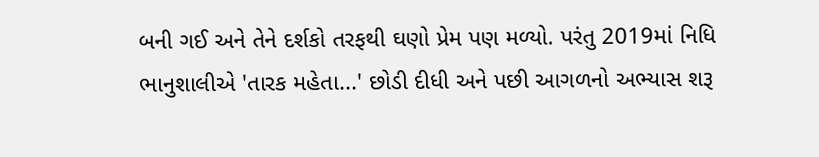બની ગઈ અને તેને દર્શકો તરફથી ઘણો પ્રેમ પણ મળ્યો. પરંતુ 2019માં નિધિ ભાનુશાલીએ 'તારક મહેતા...' છોડી દીધી અને પછી આગળનો અભ્યાસ શરૂ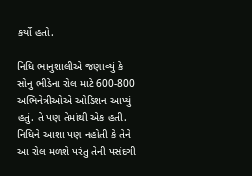કર્યો હતો.

નિધિ ભાનુશાલીએ જણાવ્યું કે સોનુ ભીડેના રોલ માટે 600-800 અભિનેત્રીઓએ ઓડિશન આપ્યું હતું. તે પણ તેમાંથી એક હતી. નિધિને આશા પણ નહોતી કે તેને આ રોલ મળશે પરંતુ તેની પસંદગી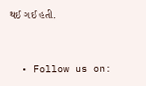થઈ ગઈ હતી.


  • Follow us on: